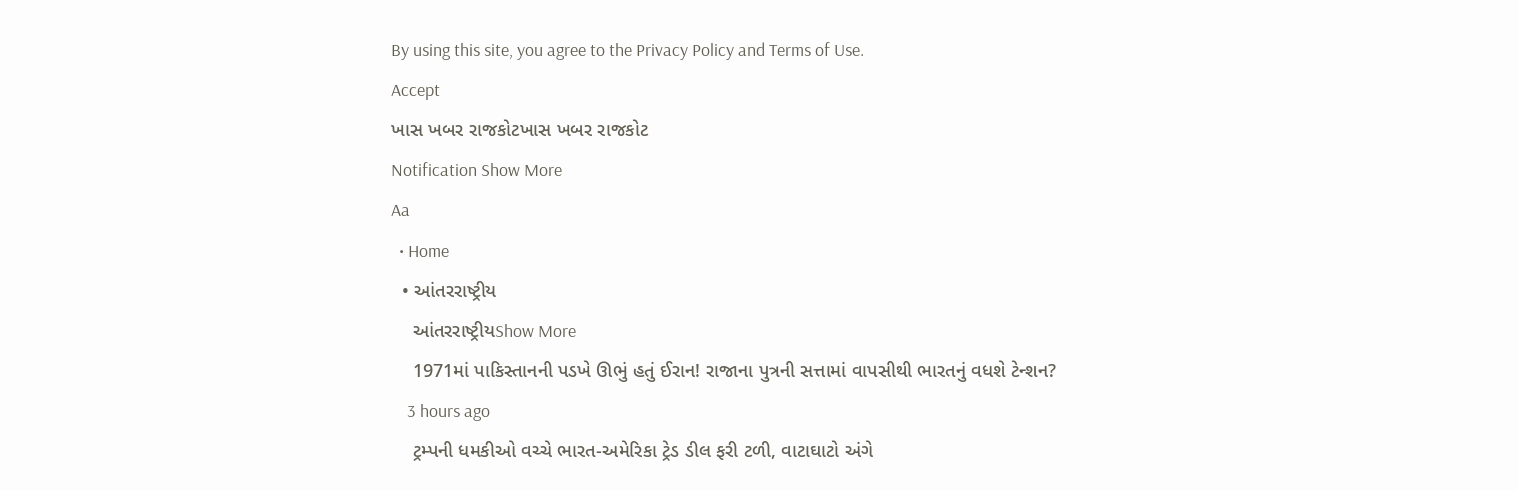By using this site, you agree to the Privacy Policy and Terms of Use.
Accept
ખાસ ખબર રાજકોટખાસ ખબર રાજકોટ
Notification Show More
Aa
  • Home
  • આંતરરાષ્ટ્રીય
    આંતરરાષ્ટ્રીયShow More
    1971માં પાકિસ્તાનની પડખે ઊભું હતું ઈરાન! રાજાના પુત્રની સત્તામાં વાપસીથી ભારતનું વધશે ટેન્શન?
    3 hours ago
    ટ્રમ્પની ધમકીઓ વચ્ચે ભારત-અમેરિકા ટ્રેડ ડીલ ફરી ટળી, વાટાઘાટો અંગે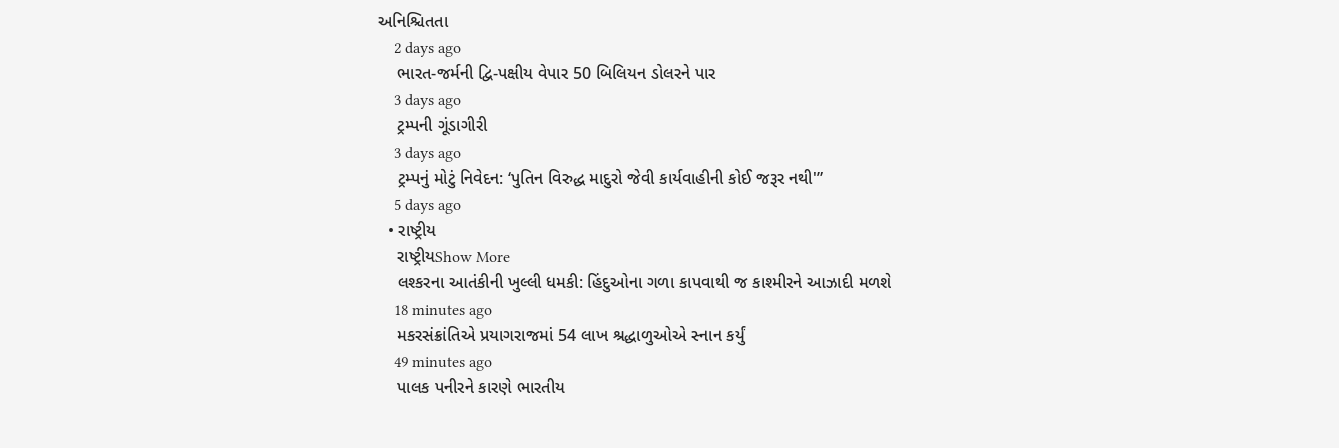અનિશ્ચિતતા
    2 days ago
    ભારત-જર્મની દ્વિ-પક્ષીય વેપાર 50 બિલિયન ડોલરને પાર
    3 days ago
    ટ્રમ્પની ગૂંડાગીરી
    3 days ago
    ટ્રમ્પનું મોટું નિવેદન: ‘પુતિન વિરુદ્ધ માદુરો જેવી કાર્યવાહીની કોઈ જરૂર નથી'”
    5 days ago
  • રાષ્ટ્રીય
    રાષ્ટ્રીયShow More
    લશ્કરના આતંકીની ખુલ્લી ધમકી: હિંદુઓના ગળા કાપવાથી જ કાશ્મીરને આઝાદી મળશે
    18 minutes ago
    મકરસંક્રાંતિએ પ્રયાગરાજમાં 54 લાખ શ્રદ્ધાળુઓએ સ્નાન કર્યું
    49 minutes ago
    પાલક પનીરને કારણે ભારતીય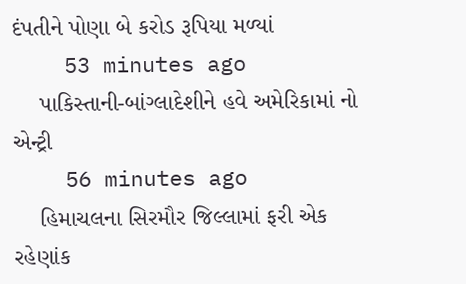દંપતીને પોણા બે કરોડ રૂપિયા મળ્યાં
    53 minutes ago
    પાકિસ્તાની-બાંગ્લાદેશીને હવે અમેરિકામાં નો એન્ટ્રી
    56 minutes ago
    હિમાચલના સિરમૌર જિલ્લામાં ફરી એક રહેણાંક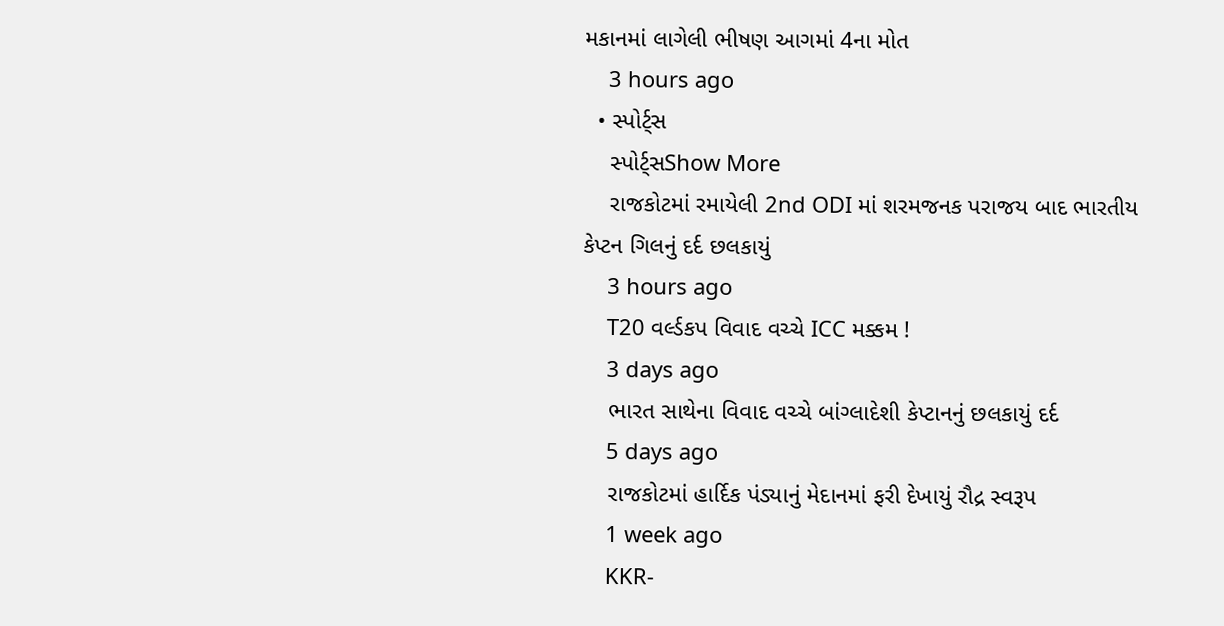મકાનમાં લાગેલી ભીષણ આગમાં 4ના મોત
    3 hours ago
  • સ્પોર્ટ્સ
    સ્પોર્ટ્સShow More
    રાજકોટમાં રમાયેલી 2nd ODI માં શરમજનક પરાજય બાદ ભારતીય કેપ્ટન ગિલનું દર્દ છલકાયું
    3 hours ago
    T20 વર્લ્ડકપ વિવાદ વચ્ચે ICC મક્કમ !
    3 days ago
    ભારત સાથેના વિવાદ વચ્ચે બાંગ્લાદેશી કેપ્ટાનનું છલકાયું દર્દ
    5 days ago
    રાજકોટમાં હાર્દિક પંડ્યાનું મેદાનમાં ફરી દેખાયું રૌદ્ર સ્વરૂપ
    1 week ago
    KKR-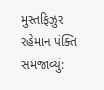મુસ્તફિઝુર રહેમાન પંક્તિ સમજાવ્યું: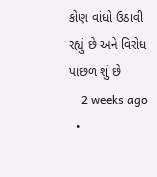કોણ વાંધો ઉઠાવી રહ્યું છે અને વિરોધ પાછળ શું છે
    2 weeks ago
  •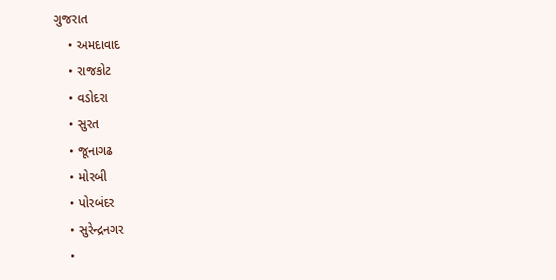ગુજરાત
    • અમદાવાદ
    • રાજકોટ
    • વડોદરા
    • સુરત
    • જૂનાગઢ
    • મોરબી
    • પોરબંદર
    • સુરેન્દ્રનગર
    •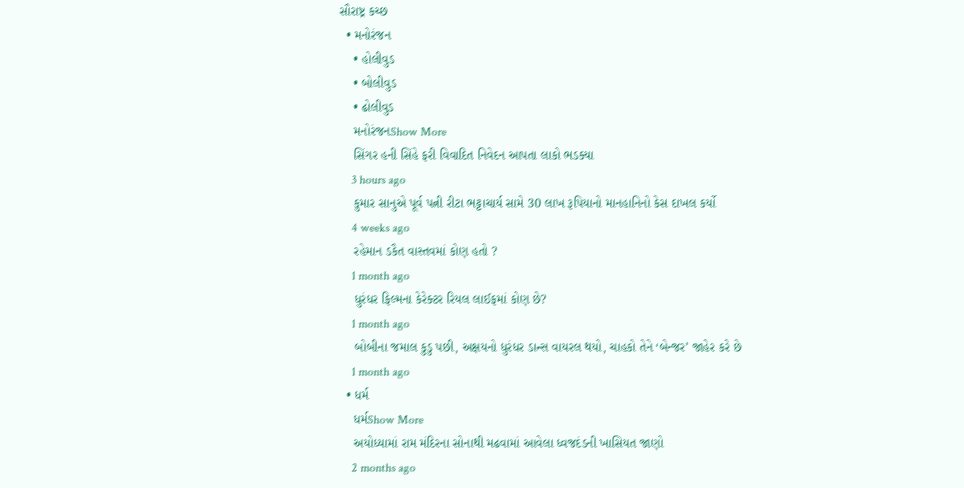સૌરાષ્ટ્ર કચ્છ
  • મનોરંજન
    • હોલીવુડ
    • બોલીવુડ
    • ઢોલીવુડ
    મનોરંજનShow More
    સિંગર હની સિંહે ફરી વિવાદિત નિવેદન આપતા લાકો ભડક્યા
    3 hours ago
    કુમાર સાનુએ પૂર્વ પત્ની રીટા ભટ્ટાચાર્ય સામે 30 લાખ રૂપિયાનો માનહાનિનો કેસ દાખલ કર્યો
    4 weeks ago
    રહેમાન ડકૈત વાસ્તવમાં કોણ હતો ?
    1 month ago
    ધુરંધર ફિલ્મના કેરેક્ટર રિયલ લાઈફમાં કોણ છે?
    1 month ago
    બોબીના જમાલ કુડુ પછી, અક્ષયનો ધુરંધર ડાન્સ વાયરલ થયો, ચાહકો તેને ‘બેન્જર’ જાહેર કરે છે
    1 month ago
  • ધર્મ
    ધર્મShow More
    અયોધ્યામાં રામ મંદિરના સોનાથી મઢવામાં આવેલા ધ્વજદંડની ખાસિયત જાણો
    2 months ago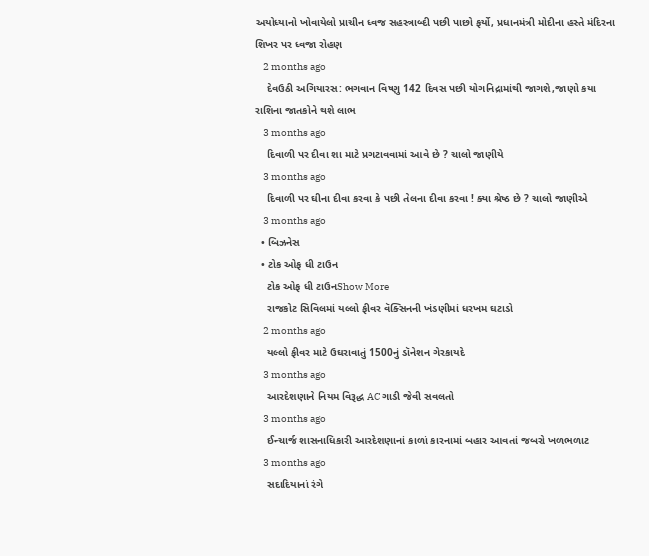અયોધ્યાનો ખોવાયેલો પ્રાચીન ધ્વજ સહસ્ત્રાબ્દી પછી પાછો ફર્યો, પ્રધાનમંત્રી મોદીના હસ્તે મંદિરના શિખર પર ધ્વજા રોહણ
    2 months ago
    દેવઉઠી અગિયારસ: ભગવાન વિષ્ણુ 142 દિવસ પછી યોગનિદ્રામાંથી જાગશે,જાણો કયા રાશિના જાતકોને થશે લાભ
    3 months ago
    દિવાળી પર દીવા શા માટે પ્રગટાવવામાં આવે છે ? ચાલો જાણીયે
    3 months ago
    દિવાળી પર ઘીના દીવા કરવા કે પછી તેલના દીવા કરવા ! ક્યા શ્રેષ્ઠ છે ? ચાલો જાણીએ
    3 months ago
  • બિઝનેસ
  • ટોક ઓફ ધી ટાઉન
    ટોક ઓફ ધી ટાઉનShow More
    રાજકોટ સિવિલમાં યલ્લો ફીવર વૅક્સિનની ખંડણીમાં ધરખમ ઘટાડો
    2 months ago
    યલ્લો ફીવર માટે ઉઘરાવાતું 1500નું ડૉનેશન ગેરકાયદે
    3 months ago
    આરદેશણાને નિયમ વિરૂદ્ધ AC ગાડી જેવી સવલતો
    3 months ago
    ઈન્ચાર્જ શાસનાધિકારી આરદેશણાનાં કાળાં કારનામાં બહાર આવતાં જબરો ખળભળાટ
    3 months ago
    સદાદિયાનાં રંગે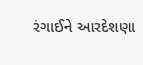રંગાઈને આરદેશણા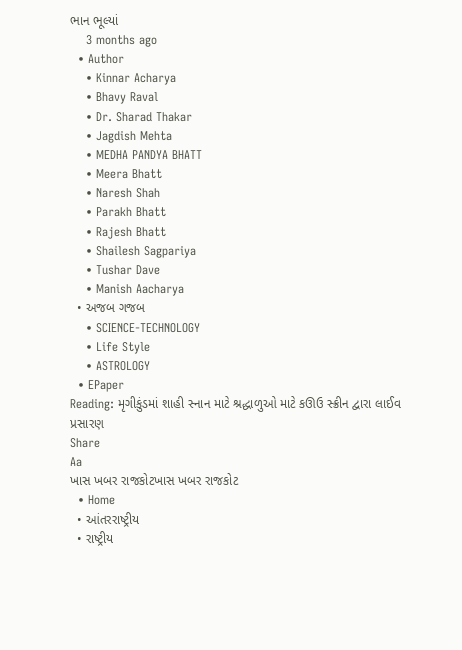ભાન ભૂલ્યાં
    3 months ago
  • Author
    • Kinnar Acharya
    • Bhavy Raval
    • Dr. Sharad Thakar
    • Jagdish Mehta
    • MEDHA PANDYA BHATT
    • Meera Bhatt
    • Naresh Shah
    • Parakh Bhatt
    • Rajesh Bhatt
    • Shailesh Sagpariya
    • Tushar Dave
    • Manish Aacharya
  • અજબ ગજબ
    • SCIENCE-TECHNOLOGY
    • Life Style
    • ASTROLOGY
  • EPaper
Reading: મૃગીકુંડમાં શાહી સ્નાન માટે શ્રદ્ધાળુઓ માટે કઊઉ સ્ક્રીન દ્વારા લાઈવ પ્રસારણ
Share
Aa
ખાસ ખબર રાજકોટખાસ ખબર રાજકોટ
  • Home
  • આંતરરાષ્ટ્રીય
  • રાષ્ટ્રીય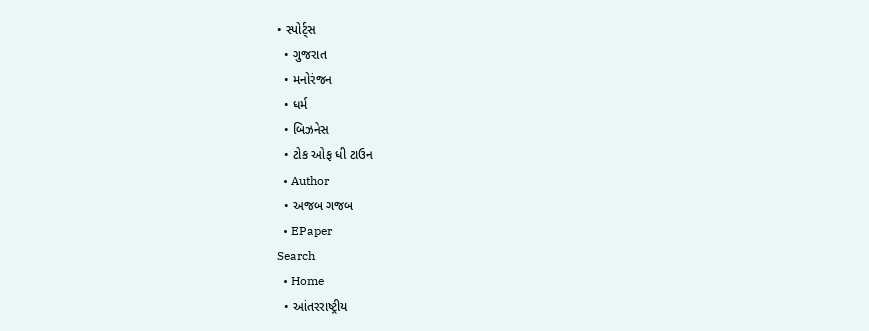• સ્પોર્ટ્સ
  • ગુજરાત
  • મનોરંજન
  • ધર્મ
  • બિઝનેસ
  • ટોક ઓફ ધી ટાઉન
  • Author
  • અજબ ગજબ
  • EPaper
Search
  • Home
  • આંતરરાષ્ટ્રીય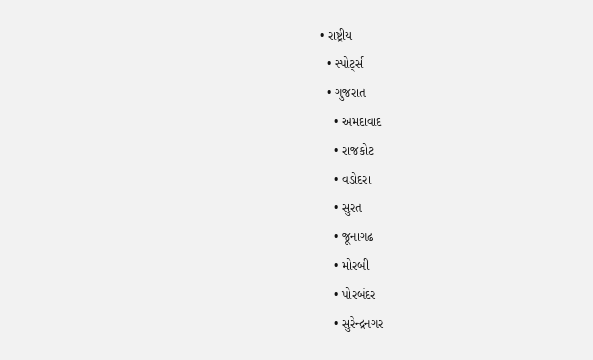• રાષ્ટ્રીય
  • સ્પોર્ટ્સ
  • ગુજરાત
    • અમદાવાદ
    • રાજકોટ
    • વડોદરા
    • સુરત
    • જૂનાગઢ
    • મોરબી
    • પોરબંદર
    • સુરેન્દ્રનગર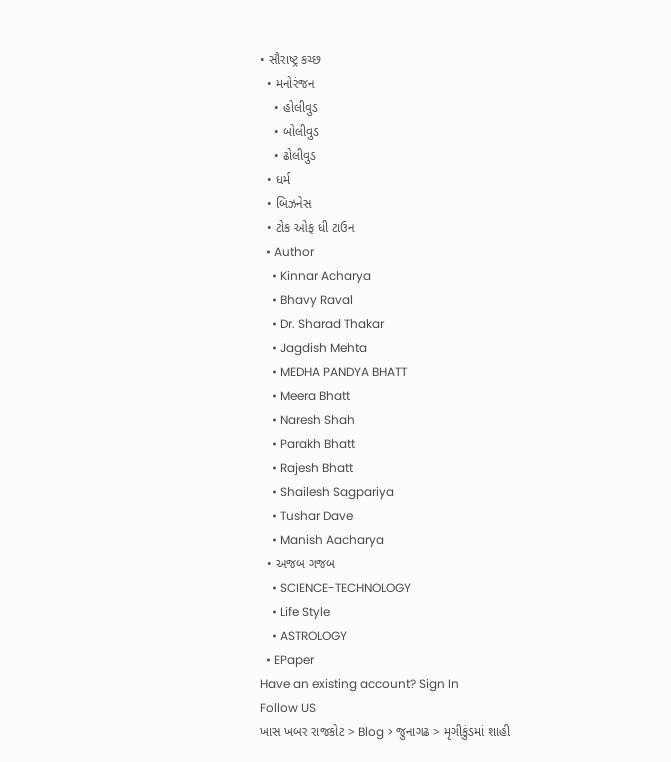• સૌરાષ્ટ્ર કચ્છ
  • મનોરંજન
    • હોલીવુડ
    • બોલીવુડ
    • ઢોલીવુડ
  • ધર્મ
  • બિઝનેસ
  • ટોક ઓફ ધી ટાઉન
  • Author
    • Kinnar Acharya
    • Bhavy Raval
    • Dr. Sharad Thakar
    • Jagdish Mehta
    • MEDHA PANDYA BHATT
    • Meera Bhatt
    • Naresh Shah
    • Parakh Bhatt
    • Rajesh Bhatt
    • Shailesh Sagpariya
    • Tushar Dave
    • Manish Aacharya
  • અજબ ગજબ
    • SCIENCE-TECHNOLOGY
    • Life Style
    • ASTROLOGY
  • EPaper
Have an existing account? Sign In
Follow US
ખાસ ખબર રાજકોટ > Blog > જુનાગઢ > મૃગીકુંડમાં શાહી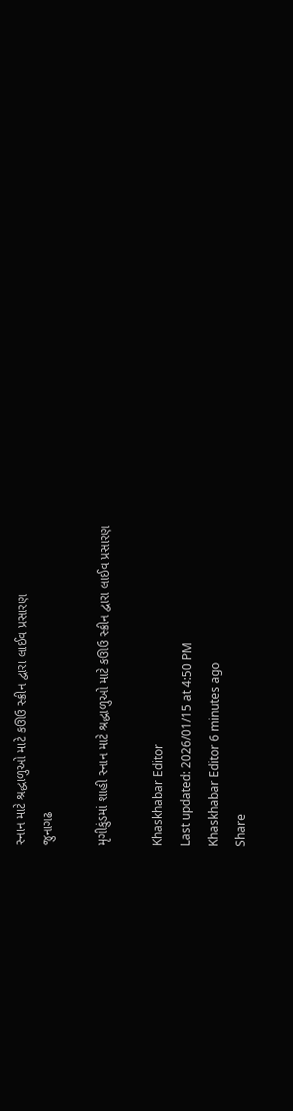સ્નાન માટે શ્રદ્ધાળુઓ માટે કઊઉ સ્ક્રીન દ્વારા લાઈવ પ્રસારણ
જુનાગઢ

મૃગીકુંડમાં શાહી સ્નાન માટે શ્રદ્ધાળુઓ માટે કઊઉ સ્ક્રીન દ્વારા લાઈવ પ્રસારણ

Khaskhabar Editor
Last updated: 2026/01/15 at 4:50 PM
Khaskhabar Editor 6 minutes ago
Share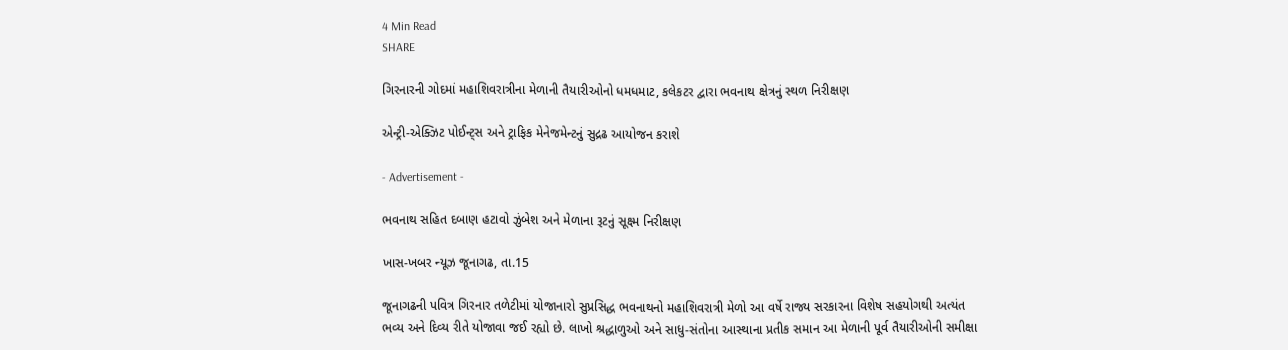4 Min Read
SHARE

ગિરનારની ગોદમાં મહાશિવરાત્રીના મેળાની તૈયારીઓનો ધમધમાટ, કલેકટર દ્વારા ભવનાથ ક્ષેત્રનું સ્થળ નિરીક્ષણ

એન્ટ્રી-એક્ઝિટ પોઈન્ટ્સ અને ટ્રાફિક મેનેજમેન્ટનું સુદ્રઢ આયોજન કરાશે

- Advertisement -

ભવનાથ સહિત દબાણ હટાવો ઝુંબેશ અને મેળાના રૂટનું સૂક્ષ્મ નિરીક્ષણ

ખાસ-ખબર ન્યૂઝ જૂનાગઢ, તા.15

જૂનાગઢની પવિત્ર ગિરનાર તળેટીમાં યોજાનારો સુપ્રસિદ્ધ ભવનાથનો મહાશિવરાત્રી મેળો આ વર્ષે રાજ્ય સરકારના વિશેષ સહયોગથી અત્યંત ભવ્ય અને દિવ્ય રીતે યોજાવા જઈ રહ્યો છે. લાખો શ્રદ્ધાળુઓ અને સાધુ-સંતોના આસ્થાના પ્રતીક સમાન આ મેળાની પૂર્વ તૈયારીઓની સમીક્ષા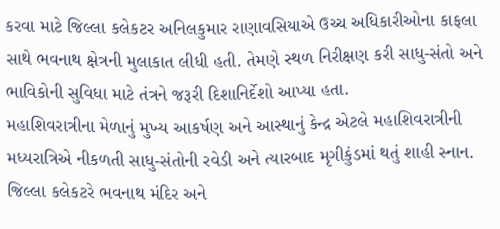કરવા માટે જિલ્લા કલેકટર અનિલકુમાર રાણાવસિયાએ ઉચ્ચ અધિકારીઓના કાફલા સાથે ભવનાથ ક્ષેત્રની મુલાકાત લીધી હતી. તેમણે સ્થળ નિરીક્ષણ કરી સાધુ-સંતો અને ભાવિકોની સુવિધા માટે તંત્રને જરૂરી દિશાનિર્દેશો આપ્યા હતા.
મહાશિવરાત્રીના મેળાનું મુખ્ય આકર્ષણ અને આસ્થાનું કેન્દ્ર એટલે મહાશિવરાત્રીની મધ્યરાત્રિએ નીકળતી સાધુ-સંતોની રવેડી અને ત્યારબાદ મૃગીકુંડમાં થતું શાહી સ્નાન. જિલ્લા કલેકટરે ભવનાથ મંદિર અને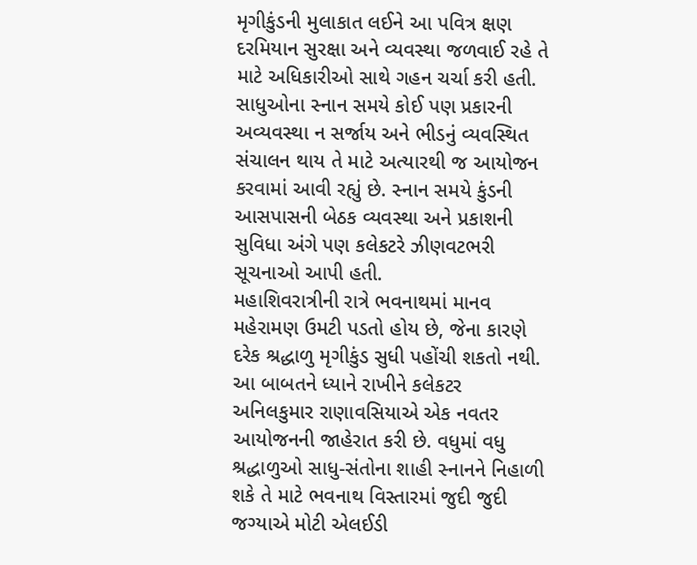મૃગીકુંડની મુલાકાત લઈને આ પવિત્ર ક્ષણ દરમિયાન સુરક્ષા અને વ્યવસ્થા જળવાઈ રહે તે માટે અધિકારીઓ સાથે ગહન ચર્ચા કરી હતી. સાધુઓના સ્નાન સમયે કોઈ પણ પ્રકારની અવ્યવસ્થા ન સર્જાય અને ભીડનું વ્યવસ્થિત સંચાલન થાય તે માટે અત્યારથી જ આયોજન કરવામાં આવી રહ્યું છે. સ્નાન સમયે કુંડની આસપાસની બેઠક વ્યવસ્થા અને પ્રકાશની સુવિધા અંગે પણ કલેકટરે ઝીણવટભરી સૂચનાઓ આપી હતી.
મહાશિવરાત્રીની રાત્રે ભવનાથમાં માનવ મહેરામણ ઉમટી પડતો હોય છે, જેના કારણે દરેક શ્રદ્ધાળુ મૃગીકુંડ સુધી પહોંચી શકતો નથી. આ બાબતને ધ્યાને રાખીને કલેકટર અનિલકુમાર રાણાવસિયાએ એક નવતર આયોજનની જાહેરાત કરી છે. વધુમાં વધુ શ્રદ્ધાળુઓ સાધુ-સંતોના શાહી સ્નાનને નિહાળી શકે તે માટે ભવનાથ વિસ્તારમાં જુદી જુદી જગ્યાએ મોટી એલઈડી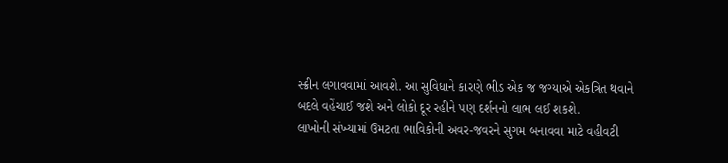સ્ક્રીન લગાવવામાં આવશે. આ સુવિધાને કારણે ભીડ એક જ જગ્યાએ એકત્રિત થવાને બદલે વહેંચાઈ જશે અને લોકો દૂર રહીને પણ દર્શનનો લાભ લઈ શકશે.
લાખોની સંખ્યામાં ઉમટતા ભાવિકોની અવર-જવરને સુગમ બનાવવા માટે વહીવટી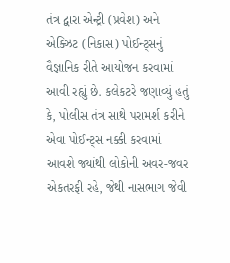તંત્ર દ્વારા એન્ટ્રી (પ્રવેશ) અને એક્ઝિટ (નિકાસ) પોઈન્ટ્સનું વૈજ્ઞાનિક રીતે આયોજન કરવામાં આવી રહ્યું છે. કલેકટરે જણાવ્યું હતું કે, પોલીસ તંત્ર સાથે પરામર્શ કરીને એવા પોઈન્ટ્સ નક્કી કરવામાં આવશે જ્યાંથી લોકોની અવર-જવર એકતરફી રહે, જેથી નાસભાગ જેવી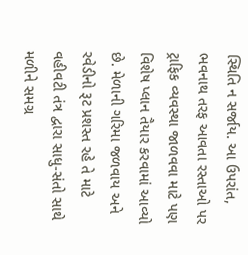સ્થિતિ ન સર્જાય. આ ઉપરાંત, ભવનાથ તરફ આવતા રસ્તાઓ પર ટ્રાફિક વ્યવસ્થા જાળવવા માટે પણ વિશેષ પ્લાન તૈયાર કરવામાં આવ્યો છે. મેળાની ગરિમા જળવાય અને રવેડીનો રૂટ પ્રશસ્ત રહે તે માટે વહીવટી તંત્ર દ્વારા સાધુ-સંતો સાથે મળીને સમગ્ર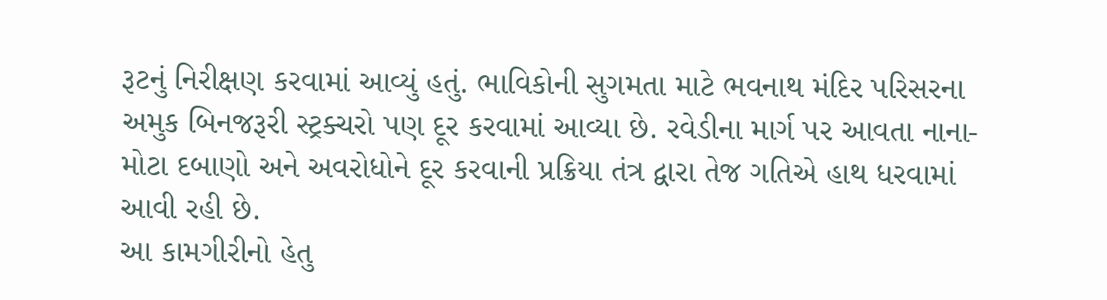રૂટનું નિરીક્ષણ કરવામાં આવ્યું હતું. ભાવિકોની સુગમતા માટે ભવનાથ મંદિર પરિસરના અમુક બિનજરૂરી સ્ટ્રક્ચરો પણ દૂર કરવામાં આવ્યા છે. રવેડીના માર્ગ પર આવતા નાના-મોટા દબાણો અને અવરોધોને દૂર કરવાની પ્રક્રિયા તંત્ર દ્વારા તેજ ગતિએ હાથ ધરવામાં આવી રહી છે.
આ કામગીરીનો હેતુ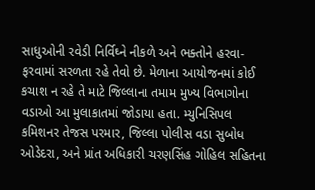સાધુઓની રવેડી નિર્વિઘ્ને નીકળે અને ભક્તોને હરવા-ફરવામાં સરળતા રહે તેવો છે. મેળાના આયોજનમાં કોઈ કચાશ ન રહે તે માટે જિલ્લાના તમામ મુખ્ય વિભાગોના વડાઓ આ મુલાકાતમાં જોડાયા હતા. મ્યુનિસિપલ કમિશનર તેજસ પરમાર, જિલ્લા પોલીસ વડા સુબોધ ઓડેદરા, અને પ્રાંત અધિકારી ચરણસિંહ ગોહિલ સહિતના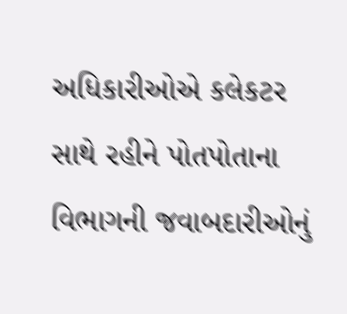અધિકારીઓએ કલેકટર સાથે રહીને પોતપોતાના વિભાગની જવાબદારીઓનું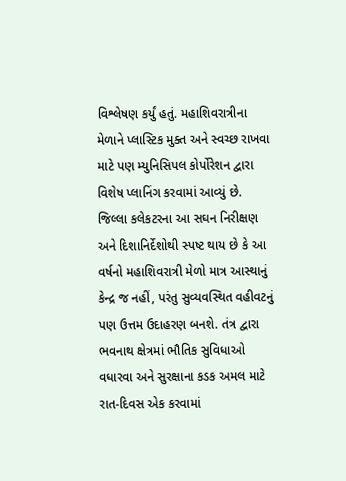વિશ્લેષણ કર્યું હતું. મહાશિવરાત્રીના મેળાને પ્લાસ્ટિક મુક્ત અને સ્વચ્છ રાખવા માટે પણ મ્યુનિસિપલ કોર્પોરેશન દ્વારા વિશેષ પ્લાનિંગ કરવામાં આવ્યું છે. જિલ્લા કલેકટરના આ સઘન નિરીક્ષણ અને દિશાનિર્દેશોથી સ્પષ્ટ થાય છે કે આ વર્ષનો મહાશિવરાત્રી મેળો માત્ર આસ્થાનું કેન્દ્ર જ નહીં, પરંતુ સુવ્યવસ્થિત વહીવટનું પણ ઉત્તમ ઉદાહરણ બનશે. તંત્ર દ્વારા ભવનાથ ક્ષેત્રમાં ભૌતિક સુવિધાઓ વધારવા અને સુરક્ષાના કડક અમલ માટે રાત-દિવસ એક કરવામાં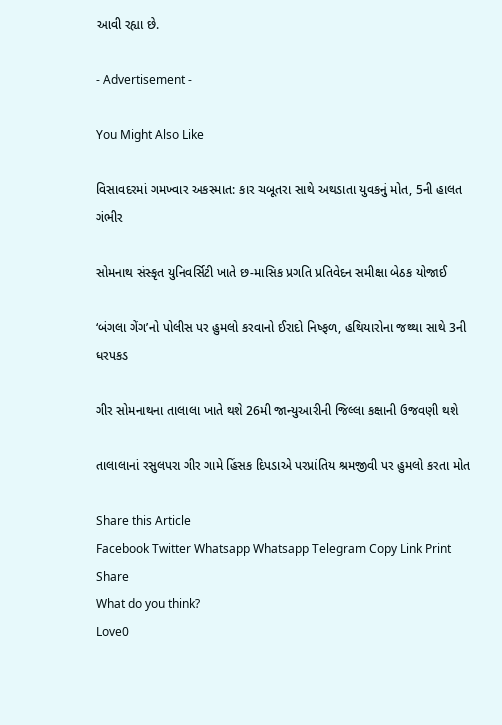આવી રહ્યા છે.

- Advertisement -

You Might Also Like

વિસાવદરમાં ગમખ્વાર અકસ્માત: કાર ચબૂતરા સાથે અથડાતા યુવકનું મોત, 5ની હાલત ગંભીર

સોમનાથ સંસ્કૃત યુનિવર્સિટી ખાતે છ-માસિક પ્રગતિ પ્રતિવેદન સમીક્ષા બેઠક યોજાઈ

‘બંગલા ગેંગ’નો પોલીસ પર હુમલો કરવાનો ઈરાદો નિષ્ફળ, હથિયારોના જથ્થા સાથે 3ની ધરપકડ

ગીર સોમનાથના તાલાલા ખાતે થશે 26મી જાન્યુઆરીની જિલ્લા કક્ષાની ઉજવણી થશે

તાલાલાનાં રસુલપરા ગીર ગામે હિંસક દિપડાએ પરપ્રાંતિય શ્રમજીવી પર હુમલો કરતા મોત

Share this Article
Facebook Twitter Whatsapp Whatsapp Telegram Copy Link Print
Share
What do you think?
Love0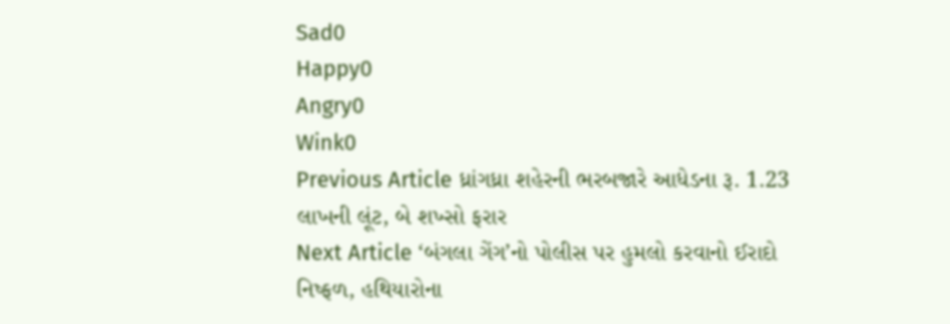Sad0
Happy0
Angry0
Wink0
Previous Article ધ્રાંગધ્રા શહેરની ભરબજારે આધેડના રૂ. 1.23 લાખની લૂંટ, બે શખ્સો ફરાર
Next Article ‘બંગલા ગેંગ’નો પોલીસ પર હુમલો કરવાનો ઈરાદો નિષ્ફળ, હથિયારોના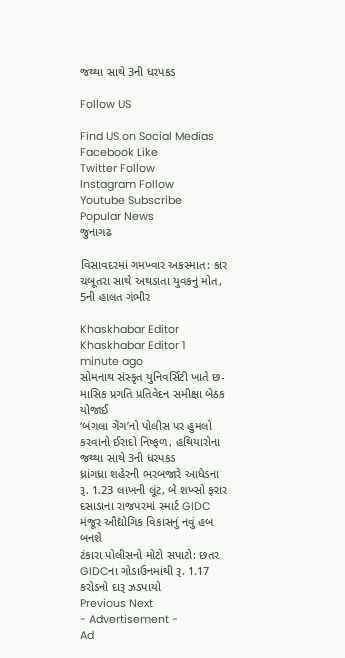જથ્થા સાથે 3ની ધરપકડ

Follow US

Find US on Social Medias
Facebook Like
Twitter Follow
Instagram Follow
Youtube Subscribe
Popular News
જુનાગઢ

વિસાવદરમાં ગમખ્વાર અકસ્માત: કાર ચબૂતરા સાથે અથડાતા યુવકનું મોત, 5ની હાલત ગંભીર

Khaskhabar Editor Khaskhabar Editor 1 minute ago
સોમનાથ સંસ્કૃત યુનિવર્સિટી ખાતે છ-માસિક પ્રગતિ પ્રતિવેદન સમીક્ષા બેઠક યોજાઈ
‘બંગલા ગેંગ’નો પોલીસ પર હુમલો કરવાનો ઈરાદો નિષ્ફળ, હથિયારોના જથ્થા સાથે 3ની ધરપકડ
ધ્રાંગધ્રા શહેરની ભરબજારે આધેડના રૂ. 1.23 લાખની લૂંટ, બે શખ્સો ફરાર
દસાડાના રાજપરમાં સ્માર્ટ GIDC મંજૂર ઔદ્યોગિક વિકાસનું નવું હબ બનશે
ટંકારા પોલીસનો મોટો સપાટો: છતર GIDCના ગોડાઉનમાંથી રૂ. 1.17 કરોડનો દારૂ ઝડપાયો
Previous Next
- Advertisement -
Ad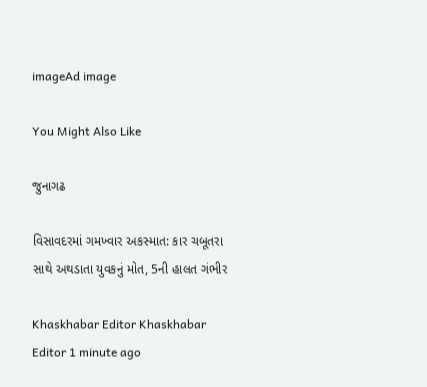imageAd image

You Might Also Like

જુનાગઢ

વિસાવદરમાં ગમખ્વાર અકસ્માત: કાર ચબૂતરા સાથે અથડાતા યુવકનું મોત, 5ની હાલત ગંભીર

Khaskhabar Editor Khaskhabar Editor 1 minute ago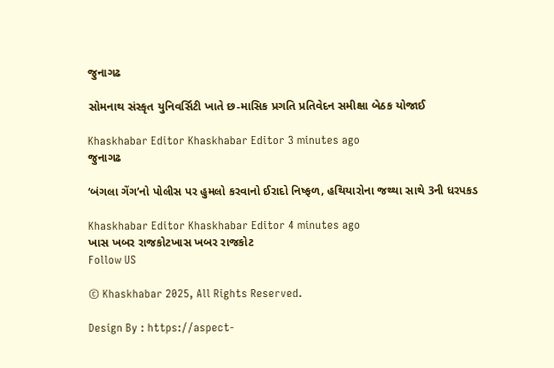જુનાગઢ

સોમનાથ સંસ્કૃત યુનિવર્સિટી ખાતે છ-માસિક પ્રગતિ પ્રતિવેદન સમીક્ષા બેઠક યોજાઈ

Khaskhabar Editor Khaskhabar Editor 3 minutes ago
જુનાગઢ

‘બંગલા ગેંગ’નો પોલીસ પર હુમલો કરવાનો ઈરાદો નિષ્ફળ, હથિયારોના જથ્થા સાથે 3ની ધરપકડ

Khaskhabar Editor Khaskhabar Editor 4 minutes ago
ખાસ ખબર રાજકોટખાસ ખબર રાજકોટ
Follow US

© Khaskhabar 2025, All Rights Reserved.

Design By : https://aspect-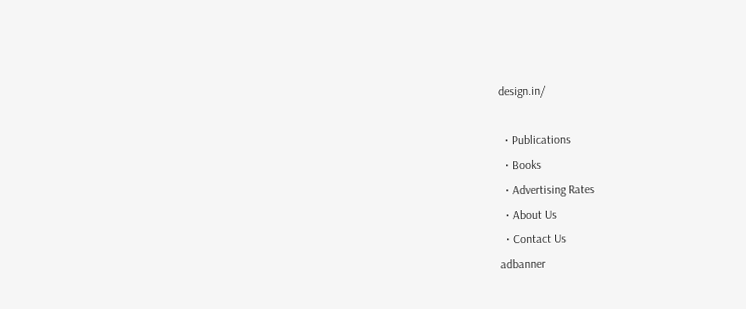design.in/

  • Publications
  • Books
  • Advertising Rates
  • About Us
  • Contact Us
adbanner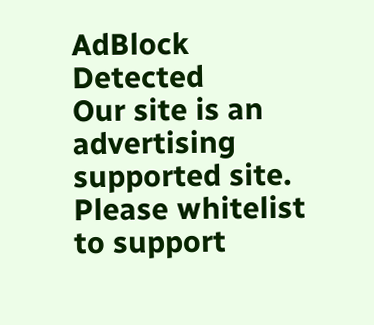AdBlock Detected
Our site is an advertising supported site. Please whitelist to support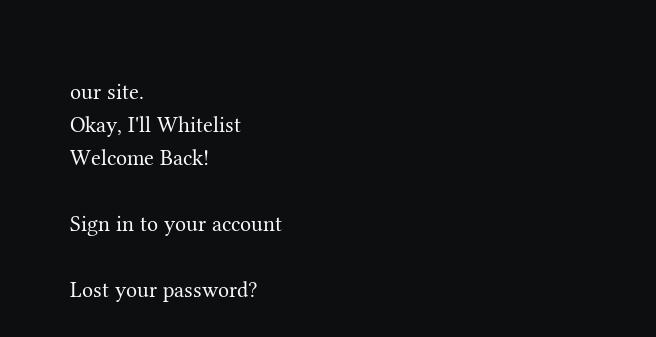our site.
Okay, I'll Whitelist
Welcome Back!

Sign in to your account

Lost your password?